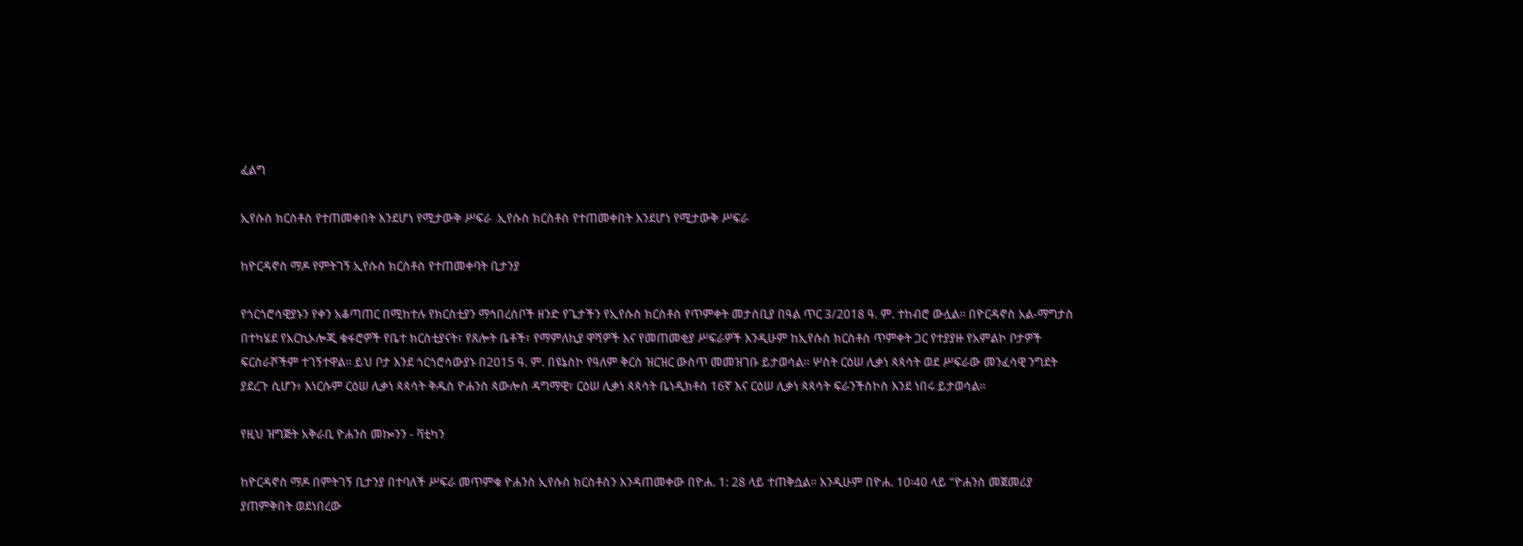ፈልግ

ኢየሱስ ክርስቶስ የተጠመቀበት እንደሆነ የሚታውቅ ሥፍራ  ኢየሱስ ክርስቶስ የተጠመቀበት እንደሆነ የሚታውቅ ሥፍራ

ከዮርዳኖስ ማዶ የምትገኝ ኢየሱስ ክርስቶስ የተጠመቀባት ቢታንያ

የጎርጎሮሳዊያኑን የቀን አቆጣጠር በሚከተሉ የክርስቲያን ማኅበረሰቦች ዘንድ የጌታችን የኢየሱስ ክርስቶስ የጥምቀት መታሰቢያ በዓል ጥር 3/2018 ዓ. ም. ተከብሮ ውሏል። በዮርዳኖስ አል-ማግታስ በተካሄደ የአርኪኦሎጂ ቁፋሮዎች የቤተ ክርስቲያናት፣ የጸሎት ቤቶች፣ የማምለኪያ ዋሻዎች እና የመጠመቂያ ሥፍራዎች እንዲሁም ከኢየሱስ ክርስቶስ ጥምቀት ጋር የተያያዙ የአምልኮ ቦታዎች ፍርስራሾችም ተገኝተዋል። ይህ ቦታ እንደ ጎርጎሮሳውያኑ በ2015 ዓ. ም. በዩኔስኮ የዓለም ቅርስ ዝርዝር ውስጥ መመዝገቡ ይታወሳል። ሦስት ርዕሠ ሊቃነ ጳጳሳት ወደ ሥፍራው መንፈሳዊ ንግደት ያደረጉ ሲሆን፥ እነርሱም ርዕሠ ሊቃነ ጳጳሳት ቅዱስ ዮሐንስ ጳውሎስ ዳግማዊ፣ ርዕሠ ሊቃነ ጳጳሳት ቤነዲክቶስ 16ኛ እና ርዕሠ ሊቃነ ጳጳሳት ፍራንችስኮስ እንደ ነበሩ ይታወሳል።

የዚህ ዝግጅት አቅራቢ ዮሐንስ መኰንን - ቫቲካን

ከዮርዳኖስ ማዶ በምትገኝ ቢታንያ በተባለች ሥፍራ መጥምቁ ዮሐንስ ኢየሱስ ክርስቶስን እንዳጠመቀው በዮሐ. 1: 28 ላይ ተጠቅሷል። እንዲሁም በዮሐ. 10፡40 ላይ “ዮሐንስ መጀመሪያ ያጠምቅበት ወደነበረው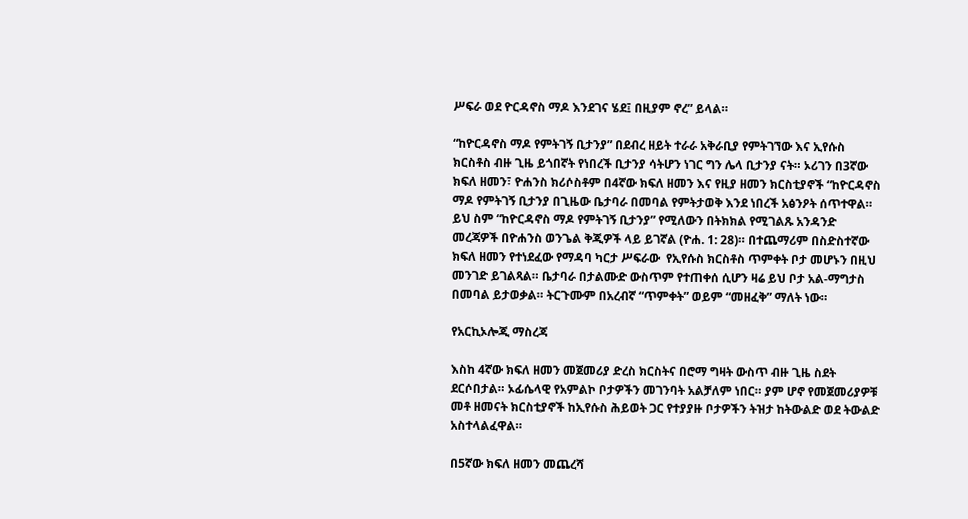ሥፍራ ወደ ዮርዳኖስ ማዶ እንደገና ሄደ፤ በዚያም ኖረ” ይላል።

“ከዮርዳኖስ ማዶ የምትገኝ ቢታንያ” በደብረ ዘይት ተራራ አቅራቢያ የምትገኘው እና ኢየሱስ ክርስቶስ ብዙ ጊዜ ይጎበኛት የነበረች ቢታንያ ሳትሆን ነገር ግን ሌላ ቢታንያ ናት። ኦሪገን በ3ኛው ክፍለ ዘመን፣ ዮሐንስ ክሪሶስቶም በ4ኛው ክፍለ ዘመን እና የዚያ ዘመን ክርስቲያኖች “ከዮርዳኖስ ማዶ የምትገኝ ቢታንያ በጊዜው ቤታባራ በመባል የምትታወቅ እንደ ነበረች አፅንዖት ሰጥተዋል። ይህ ስም “ከዮርዳኖስ ማዶ የምትገኝ ቢታንያ” የሚለውን በትክክል የሚገልጹ አንዳንድ መረጃዎች በዮሐንስ ወንጌል ቅጂዎች ላይ ይገኛል (ዮሐ. 1: 28)። በተጨማሪም በስድስተኛው ክፍለ ዘመን የተነደፈው የማዳባ ካርታ ሥፍራው  የኢየሱስ ክርስቶስ ጥምቀት ቦታ መሆኑን በዚህ መንገድ ይገልጻል። ቤታባራ በታልሙድ ውስጥም የተጠቀሰ ሲሆን ዛሬ ይህ ቦታ አል-ማግታስ በመባል ይታወቃል። ትርጉሙም በአረብኛ “ጥምቀት” ወይም “መዘፈቅ” ማለት ነው።

የአርኪኦሎጂ ማስረጃ

እስከ 4ኛው ክፍለ ዘመን መጀመሪያ ድረስ ክርስትና በሮማ ግዛት ውስጥ ብዙ ጊዜ ስደት ደርሶበታል። ኦፊሴላዊ የአምልኮ ቦታዎችን መገንባት አልቻለም ነበር። ያም ሆኖ የመጀመሪያዎቹ መቶ ዘመናት ክርስቲያኖች ከኢየሱስ ሕይወት ጋር የተያያዙ ቦታዎችን ትዝታ ከትውልድ ወደ ትውልድ አስተላልፈዋል።

በ5ኛው ክፍለ ዘመን መጨረሻ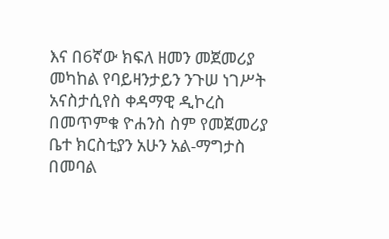እና በ6ኛው ክፍለ ዘመን መጀመሪያ መካከል የባይዛንታይን ንጉሠ ነገሥት አናስታሲየስ ቀዳማዊ ዲኮረስ በመጥምቁ ዮሐንስ ስም የመጀመሪያ ቤተ ክርስቲያን አሁን አል-ማግታስ በመባል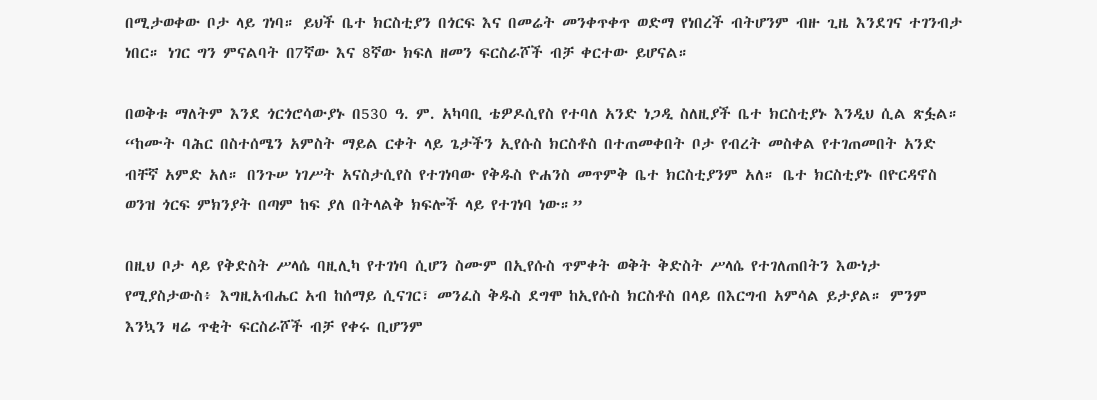በሚታወቀው ቦታ ላይ ገነባ። ይህች ቤተ ክርስቲያን በጎርፍ እና በመሬት መንቀጥቀጥ ወድማ የነበረች ብትሆንም ብዙ ጊዜ እንደገና ተገንብታ ነበር። ነገር ግን ምናልባት በ7ኛው እና 8ኛው ክፍለ ዘመን ፍርስራሾች ብቻ ቀርተው ይሆናል።

በወቅቱ ማለትም እንደ ጎርጎሮሳውያኑ በ530 ዓ. ም. አካባቢ ቴዎዶሲየስ የተባለ አንድ ነጋዲ ስለዚያች ቤተ ክርስቲያኑ እንዲህ ሲል ጽፏል። “ከሙት ባሕር በስተሰሜን አምስት ማይል ርቀት ላይ ጌታችን ኢየሱስ ክርስቶስ በተጠመቀበት ቦታ የብረት መስቀል የተገጠመበት አንድ ብቸኛ አምድ አለ። በንጉሠ ነገሥት አናስታሲየስ የተገነባው የቅዱስ ዮሐንስ መጥምቅ ቤተ ክርስቲያንም አለ። ቤተ ክርስቲያኑ በዮርዳኖስ ወንዝ ጎርፍ ምክንያት በጣም ከፍ ያለ በትላልቅ ክፍሎች ላይ የተገነባ ነው።”

በዚህ ቦታ ላይ የቅድስት ሥላሴ ባዚሊካ የተገነባ ሲሆን ስሙም በኢየሱስ ጥምቀት ወቅት ቅድስት ሥላሴ የተገለጠበትን እውነታ የሚያስታውስ፥ እግዚአብሔር አብ ከሰማይ ሲናገር፣ መንፈስ ቅዱስ ደግሞ ከኢየሱስ ክርስቶስ በላይ በእርግብ አምሳል ይታያል። ምንም እንኳን ዛሬ ጥቂት ፍርስራሾች ብቻ የቀሩ ቢሆንም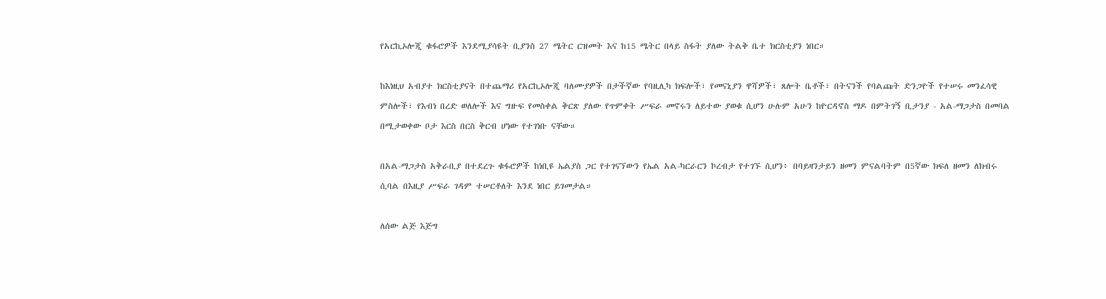የአርኪኦሎጂ ቁፋሮዎች እንደሚያሳዩት ቢያንስ 27 ሜትር ርዝመት እና ከ15 ሜትር በላይ ስፋት ያለው ትልቅ ቤተ ክርስቲያን ነበር።

ከእነዚህ አብያተ ክርስቲያናት በተጨማሪ የአርኪኦሎጂ ባለሙያዎች በታችኛው የባዚሊካ ክፍሎች፣ የመናኒያን ዋሻዎች፣ ጸሎት ቤቶች፣ በትናንች የባልጩት ድንጋዮች የተሠሩ መንፈሳዊ ምስሎች፣ የእብነ በረድ ወለሎች እና ግዙፍ የመስቀል ቅርጽ ያለው የጥምቀት ሥፍራ መኖሩን ለይተው ያወቁ ሲሆን ሁሉም አሁን ከዮርዳኖስ ማዶ በምትገኝ ቢታንያ - አል-ማጋታስ በመባል በሚታወቀው ቦታ እርስ በርስ ቅርብ ሆነው የተገነቡ ናቸው።

በአል-ማጋታስ አቅራቢያ በተደረጉ ቁፋሮዎች ከነቢዩ ኤልያስ ጋር የተገናኘውን የኤል አል-ካርራርን ኮረብታ የተገኙ ሲሆን፥ በባይዛንታይን ዘመን ምናልባትም በ5ኛው ክፍለ ዘመን ለክብሩ ሲባል በእዚያ ሥፍራ ገዳም ተሠርቶለት እንደ ነበር ይገመታል።

ለሰው ልጅ እጅግ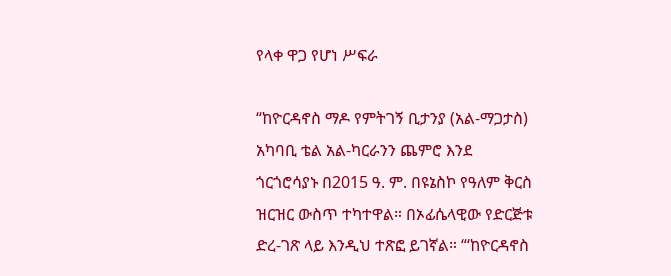የላቀ ዋጋ የሆነ ሥፍራ

“ከዮርዳኖስ ማዶ የምትገኝ ቢታንያ (አል-ማጋታስ) አካባቢ ቴል አል-ካርራንን ጨምሮ እንደ ጎርጎሮሳያኑ በ2015 ዓ. ም. በዩኔስኮ የዓለም ቅርስ ዝርዝር ውስጥ ተካተዋል። በኦፊሴላዊው የድርጅቱ ድረ-ገጽ ላይ እንዲህ ተጽፎ ይገኛል። “‘ከዮርዳኖስ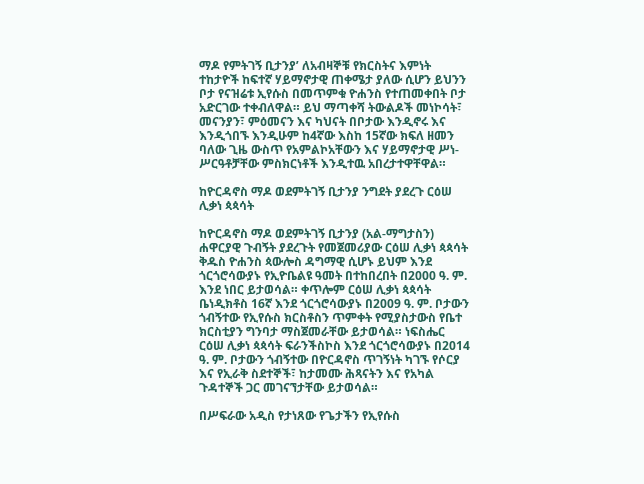ማዶ የምትገኝ ቢታንያ’ ለአብዛኞቹ የክርስትና እምነት ተከታዮች ከፍተኛ ሃይማኖታዊ ጠቀሜታ ያለው ሲሆን ይህንን ቦታ የናዝሬቱ ኢየሱስ በመጥምቁ ዮሐንስ የተጠመቀበት ቦታ አድርገው ተቀብለዋል። ይህ ማጣቀሻ ትውልዶች መነኮሳት፣ መናንያን፣ ምዕመናን እና ካህናት በቦታው እንዲኖሩ እና እንዲጎበኙ እንዲሁም ከ4ኛው እስከ 15ኛው ክፍለ ዘመን ባለው ጊዜ ውስጥ የአምልኮአቸውን እና ሃይማኖታዊ ሥነ-ሥርዓቶቻቸው ምስክርነቶች እንዲተዉ አበረታተዋቸዋል።

ከዮርዳኖስ ማዶ ወደምትገኝ ቢታንያ ንግደት ያደረጉ ርዕሠ ሊቃነ ጳጳሳት

ከዮርዳኖስ ማዶ ወደምትገኝ ቢታንያ (አል-ማግታስን) ሐዋርያዊ ጉብኝት ያደረጉት የመጀመሪያው ርዕሠ ሊቃነ ጳጳሳት ቅዱስ ዮሐንስ ጳውሎስ ዳግማዊ ሲሆኑ ይህም እንደ ጎርጎሮሳውያኑ የኢዮቤልዩ ዓመት በተከበረበት በ2000 ዓ. ም. እንደ ነበር ይታወሳል። ቀጥሎም ርዕሠ ሊቃነ ጳጳሳት ቤነዲክቶስ 16ኛ እንደ ጎርጎሮሳውያኑ በ2009 ዓ. ም. ቦታውን ጎብኝተው የኢየሱስ ክርስቶስን ጥምቀት የሚያስታውስ የቤተ ክርስቲያን ግንባታ ማስጀመራቸው ይታወሳል። ነፍስሔር ርዕሠ ሊቃነ ጳጳሳት ፍራንችስኮስ እንደ ጎርጎሮሳውያኑ በ2014 ዓ. ም. ቦታውን ጎብኝተው በዮርዳኖስ ጥገኝነት ካገኙ የሶርያ እና የኢራቅ ስደተኞች፣ ከታመሙ ሕጻናትን እና የአካል ጉዳተኞች ጋር መገናኘታቸው ይታወሳል።

በሥፍራው አዲስ የታነጸው የጌታችን የኢየሱስ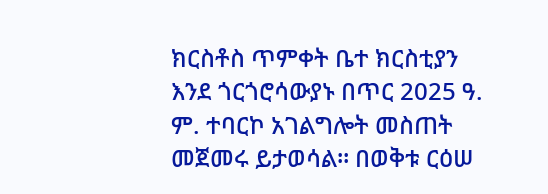ክርስቶስ ጥምቀት ቤተ ክርስቲያን እንደ ጎርጎሮሳውያኑ በጥር 2025 ዓ. ም. ተባርኮ አገልግሎት መስጠት መጀመሩ ይታወሳል። በወቅቱ ርዕሠ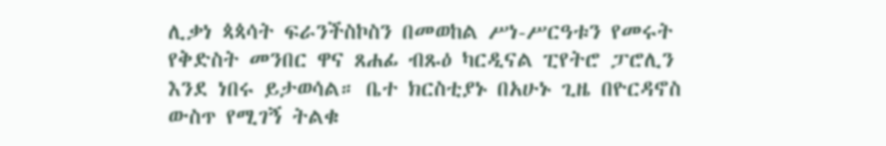ሊቃነ ጳጳሳት ፍራንችስኮስን በመወከል ሥነ-ሥርዓቱን የመሩት የቅድስት መንበር ዋና ጸሐፊ ብጹዕ ካርዲናል ፒየትሮ ፓሮሊን እንደ ነበሩ ይታወሳል። ቤተ ክርስቲያኑ በአሁኑ ጊዜ በዮርዳኖስ ውስጥ የሚገኝ ትልቁ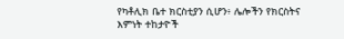የካቶሊክ ቤተ ክርስቲያን ሲሆን፥ ሌሎችን የክርስትና እምነት ተከታዮች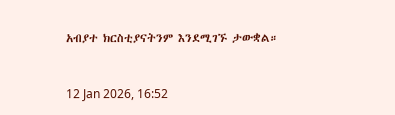አብያተ ክርስቲያናትንም እንደሚገኙ ታውቋል።



12 Jan 2026, 16:52